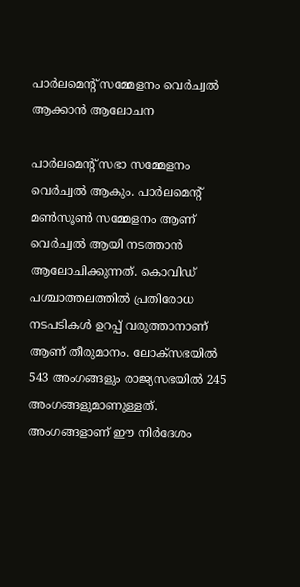പാർലമെന്റ് സമ്മേളനം വെർച്വൽ ആക്കാൻ ആലോചന

പാർലമെന്റ് സഭാ സമ്മേളനം വെർച്വൽ ആകും. പാർലമെന്റ് മൺസൂൺ സമ്മേളനം ആണ് വെർച്വൽ ആയി നടത്താൻ ആലോചിക്കുന്നത്. കൊവിഡ് പശ്ചാത്തലത്തിൽ പ്രതിരോധ നടപടികൾ ഉറപ്പ് വരുത്താനാണ് ആണ് തീരുമാനം. ലോക്സഭയിൽ 543 അംഗങ്ങളും രാജ്യസഭയിൽ 245 അംഗങ്ങളുമാണുള്ളത്. അംഗങ്ങളാണ് ഈ നിർദേശം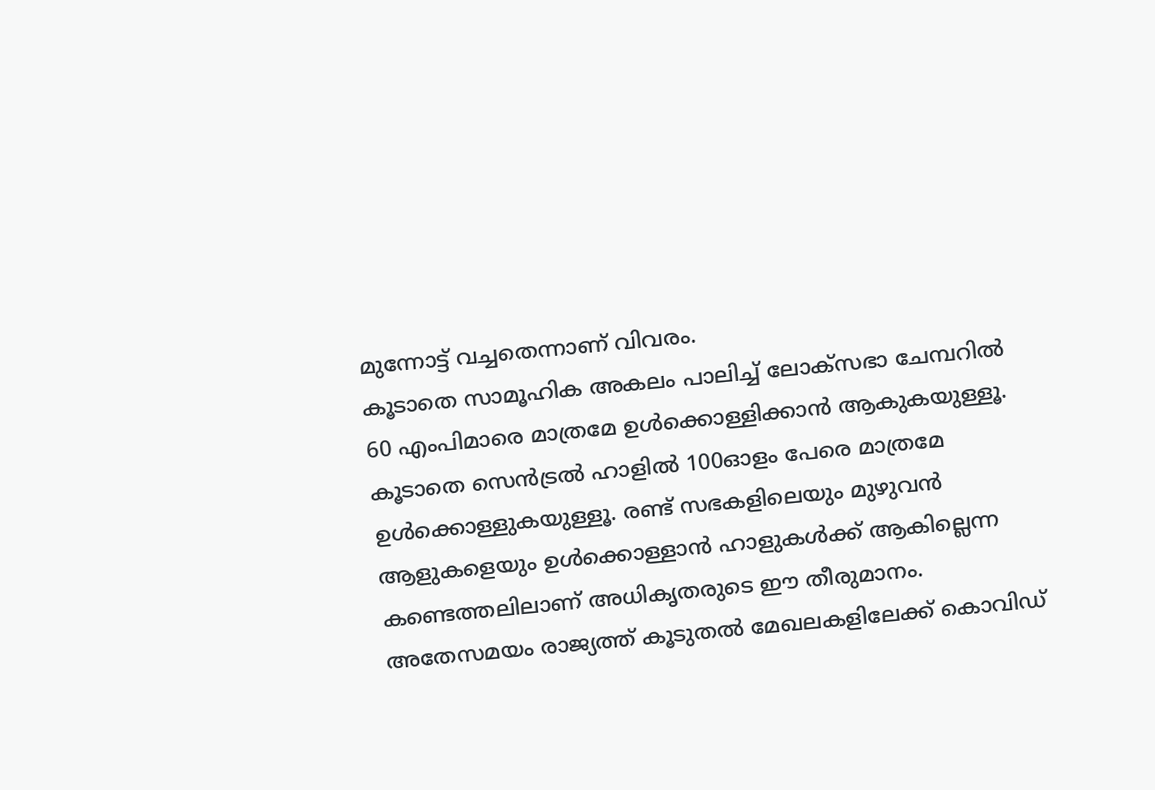മുന്നോട്ട് വച്ചതെന്നാണ് വിവരം.
കൂടാതെ സാമൂഹിക അകലം പാലിച്ച് ലോക്സഭാ ചേമ്പറിൽ 60 എംപിമാരെ മാത്രമേ ഉൾക്കൊള്ളിക്കാൻ ആകുകയുള്ളൂ. കൂടാതെ സെൻട്രൽ ഹാളിൽ 100ഓളം പേരെ മാത്രമേ ഉൾക്കൊള്ളുകയുള്ളൂ. രണ്ട് സഭകളിലെയും മുഴുവൻ ആളുകളെയും ഉൾക്കൊള്ളാൻ ഹാളുകൾക്ക് ആകില്ലെന്ന കണ്ടെത്തലിലാണ് അധികൃതരുടെ ഈ തീരുമാനം.
അതേസമയം രാജ്യത്ത് കൂടുതൽ മേഖലകളിലേക്ക് കൊവിഡ്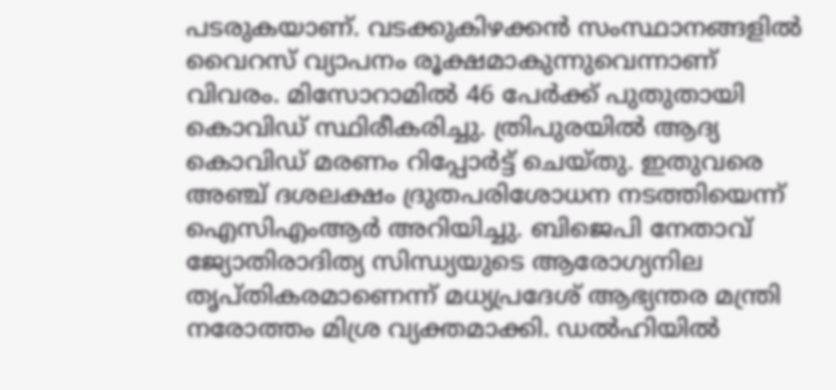പടരുകയാണ്. വടക്കുകിഴക്കൻ സംസ്ഥാനങ്ങളിൽ വൈറസ് വ്യാപനം രൂക്ഷമാകുന്നുവെന്നാണ് വിവരം. മിസോറാമിൽ 46 പേർക്ക് പുതുതായി കൊവിഡ് സ്ഥിരീകരിച്ചു. ത്രിപുരയിൽ ആദ്യ കൊവിഡ് മരണം റിപ്പോർട്ട് ചെയ്തു. ഇതുവരെ അഞ്ച് ദശലക്ഷം ദ്രുതപരിശോധന നടത്തിയെന്ന് ഐസിഎംആർ അറിയിച്ചു. ബിജെപി നേതാവ് ജ്യോതിരാദിത്യ സിന്ധ്യയുടെ ആരോഗ്യനില തൃപ്തികരമാണെന്ന് മധ്യപ്രദേശ് ആഭ്യന്തര മന്ത്രി നരോത്തം മിശ്ര വ്യക്തമാക്കി. ഡൽഹിയിൽ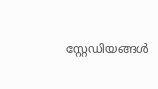സ്റ്റേഡിയങ്ങൾ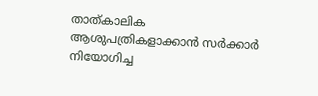താത്കാലിക ആശുപത്രികളാക്കാൻ സർക്കാർ നിയോഗിച്ച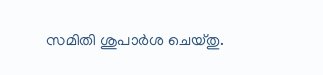സമിതി ശുപാർശ ചെയ്തു.